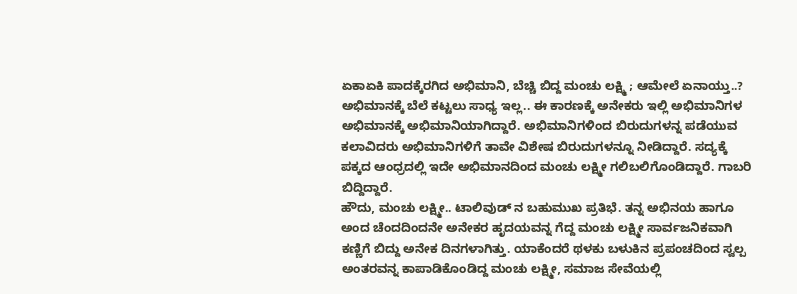ಏಕಾಏಕಿ ಪಾದಕ್ಕೆರಗಿದ ಅಭಿಮಾನಿ, ಬೆಚ್ಚಿ ಬಿದ್ದ ಮಂಚು ಲಕ್ಷ್ಮಿ ; ಆಮೇಲೆ ಏನಾಯ್ತು..?
ಅಭಿಮಾನಕ್ಕೆ ಬೆಲೆ ಕಟ್ಟಲು ಸಾಧ್ಯ ಇಲ್ಲ.. ಈ ಕಾರಣಕ್ಕೆ ಅನೇಕರು ಇಲ್ಲಿ ಅಭಿಮಾನಿಗಳ ಅಭಿಮಾನಕ್ಕೆ ಅಭಿಮಾನಿಯಾಗಿದ್ದಾರೆ. ಅಭಿಮಾನಿಗಳಿಂದ ಬಿರುದುಗಳನ್ನ ಪಡೆಯುವ ಕಲಾವಿದರು ಅಭಿಮಾನಿಗಳಿಗೆ ತಾವೇ ವಿಶೇಷ ಬಿರುದುಗಳನ್ನೂ ನೀಡಿದ್ದಾರೆ. ಸದ್ಯಕ್ಕೆ ಪಕ್ಕದ ಆಂಧ್ರದಲ್ಲಿ ಇದೇ ಅಭಿಮಾನದಿಂದ ಮಂಚು ಲಕ್ಷ್ಮೀ ಗಲಿಬಲಿಗೊಂಡಿದ್ದಾರೆ. ಗಾಬರಿ ಬಿದ್ದಿದ್ದಾರೆ.
ಹೌದು, ಮಂಚು ಲಕ್ಷ್ಮೀ.. ಟಾಲಿವುಡ್ ನ ಬಹುಮುಖ ಪ್ರತಿಭೆ. ತನ್ನ ಅಭಿನಯ ಹಾಗೂ ಅಂದ ಚೆಂದದಿಂದನೇ ಅನೇಕರ ಹೃದಯವನ್ನ ಗೆದ್ದ ಮಂಚು ಲಕ್ಷ್ಮೀ ಸಾರ್ವಜನಿಕವಾಗಿ ಕಣ್ಣಿಗೆ ಬಿದ್ದು ಅನೇಕ ದಿನಗಳಾಗಿತ್ತು. ಯಾಕೆಂದರೆ ಥಳಕು ಬಳುಕಿನ ಪ್ರಪಂಚದಿಂದ ಸ್ವಲ್ಪ ಅಂತರವನ್ನ ಕಾಪಾಡಿಕೊಂಡಿದ್ದ ಮಂಚು ಲಕ್ಷ್ಮೀ, ಸಮಾಜ ಸೇವೆಯಲ್ಲಿ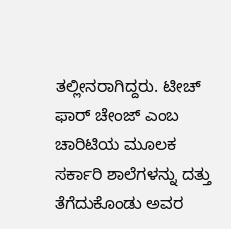ತಲ್ಲೀನರಾಗಿದ್ದರು. ಟೀಚ್ ಫಾರ್ ಚೇಂಜ್ ಎಂಬ ಚಾರಿಟಿಯ ಮೂಲಕ ಸರ್ಕಾರಿ ಶಾಲೆಗಳನ್ನು ದತ್ತು ತೆಗೆದುಕೊಂಡು ಅವರ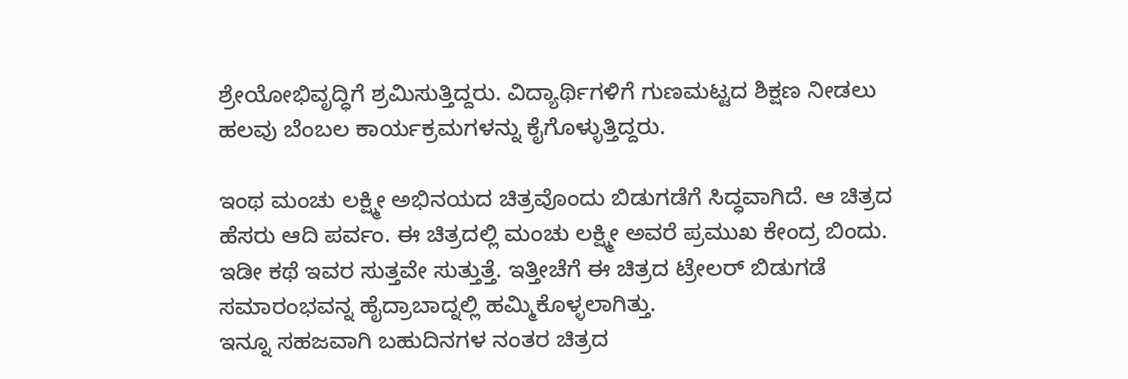ಶ್ರೇಯೋಭಿವೃದ್ಧಿಗೆ ಶ್ರಮಿಸುತ್ತಿದ್ದರು. ವಿದ್ಯಾರ್ಥಿಗಳಿಗೆ ಗುಣಮಟ್ಟದ ಶಿಕ್ಷಣ ನೀಡಲು ಹಲವು ಬೆಂಬಲ ಕಾರ್ಯಕ್ರಮಗಳನ್ನು ಕೈಗೊಳ್ಳುತ್ತಿದ್ದರು.

ಇಂಥ ಮಂಚು ಲಕ್ಷ್ಮೀ ಅಭಿನಯದ ಚಿತ್ರವೊಂದು ಬಿಡುಗಡೆಗೆ ಸಿದ್ಧವಾಗಿದೆ. ಆ ಚಿತ್ರದ ಹೆಸರು ಆದಿ ಪರ್ವಂ. ಈ ಚಿತ್ರದಲ್ಲಿ ಮಂಚು ಲಕ್ಷ್ಮೀ ಅವರೆ ಪ್ರಮುಖ ಕೇಂದ್ರ ಬಿಂದು. ಇಡೀ ಕಥೆ ಇವರ ಸುತ್ತವೇ ಸುತ್ತುತ್ತೆ. ಇತ್ತೀಚೆಗೆ ಈ ಚಿತ್ರದ ಟ್ರೇಲರ್ ಬಿಡುಗಡೆ ಸಮಾರಂಭವನ್ನ ಹೈದ್ರಾಬಾದ್ನಲ್ಲಿ ಹಮ್ಮಿಕೊಳ್ಳಲಾಗಿತ್ತು.
ಇನ್ನೂ ಸಹಜವಾಗಿ ಬಹುದಿನಗಳ ನಂತರ ಚಿತ್ರದ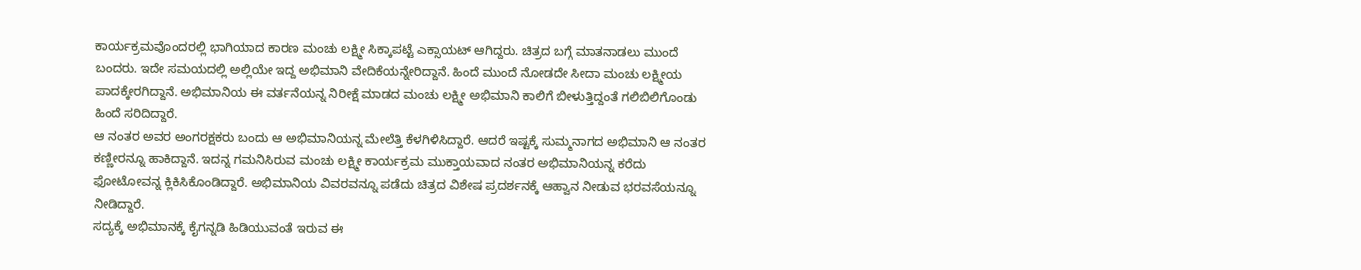ಕಾರ್ಯಕ್ರಮವೊಂದರಲ್ಲಿ ಭಾಗಿಯಾದ ಕಾರಣ ಮಂಚು ಲಕ್ಷ್ಮೀ ಸಿಕ್ಕಾಪಟ್ಟೆ ಎಕ್ಸಾಯಟ್ ಆಗಿದ್ದರು. ಚಿತ್ರದ ಬಗ್ಗೆ ಮಾತನಾಡಲು ಮುಂದೆ ಬಂದರು. ಇದೇ ಸಮಯದಲ್ಲಿ ಅಲ್ಲಿಯೇ ಇದ್ದ ಅಭಿಮಾನಿ ವೇದಿಕೆಯನ್ನೇರಿದ್ದಾನೆ. ಹಿಂದೆ ಮುಂದೆ ನೋಡದೇ ಸೀದಾ ಮಂಚು ಲಕ್ಷ್ಮೀಯ ಪಾದಕ್ಕೇರಗಿದ್ದಾನೆ. ಅಭಿಮಾನಿಯ ಈ ವರ್ತನೆಯನ್ನ ನಿರೀಕ್ಷೆ ಮಾಡದ ಮಂಚು ಲಕ್ಷ್ಮೀ ಅಭಿಮಾನಿ ಕಾಲಿಗೆ ಬೀಳುತ್ತಿದ್ದಂತೆ ಗಲಿಬಿಲಿಗೊಂಡು ಹಿಂದೆ ಸರಿದಿದ್ದಾರೆ.
ಆ ನಂತರ ಅವರ ಅಂಗರಕ್ಷಕರು ಬಂದು ಆ ಅಭಿಮಾನಿಯನ್ನ ಮೇಲೆತ್ತಿ ಕೆಳಗಿಳಿಸಿದ್ದಾರೆ. ಆದರೆ ಇಷ್ಟಕ್ಕೆ ಸುಮ್ಮನಾಗದ ಅಭಿಮಾನಿ ಆ ನಂತರ ಕಣ್ಣೀರನ್ನೂ ಹಾಕಿದ್ದಾನೆ. ಇದನ್ನ ಗಮನಿಸಿರುವ ಮಂಚು ಲಕ್ಷ್ಮೀ ಕಾರ್ಯಕ್ರಮ ಮುಕ್ತಾಯವಾದ ನಂತರ ಅಭಿಮಾನಿಯನ್ನ ಕರೆದು ಫೋಟೋವನ್ನ ಕ್ಲಿಕಿಸಿಕೊಂಡಿದ್ದಾರೆ. ಅಭಿಮಾನಿಯ ವಿವರವನ್ನೂ ಪಡೆದು ಚಿತ್ರದ ವಿಶೇಷ ಪ್ರದರ್ಶನಕ್ಕೆ ಆಹ್ವಾನ ನೀಡುವ ಭರವಸೆಯನ್ನೂ ನೀಡಿದ್ದಾರೆ.
ಸದ್ಯಕ್ಕೆ ಅಭಿಮಾನಕ್ಕೆ ಕೈಗನ್ನಡಿ ಹಿಡಿಯುವಂತೆ ಇರುವ ಈ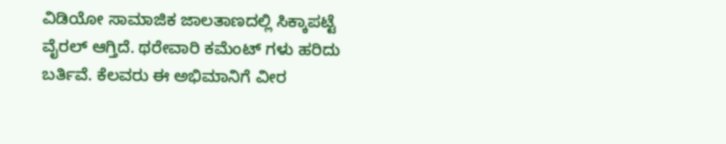ವಿಡಿಯೋ ಸಾಮಾಜಿಕ ಜಾಲತಾಣದಲ್ಲಿ ಸಿಕ್ಕಾಪಟ್ಟೆ ವೈರಲ್ ಆಗ್ತಿದೆ. ಥರೇವಾರಿ ಕಮೆಂಟ್ ಗಳು ಹರಿದು ಬರ್ತಿವೆ. ಕೆಲವರು ಈ ಅಭಿಮಾನಿಗೆ ವೀರ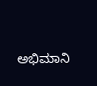ಅಭಿಮಾನಿ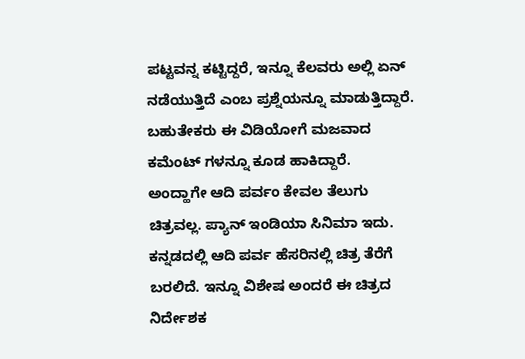ಪಟ್ಟವನ್ನ ಕಟ್ಟಿದ್ದರೆ, ಇನ್ನೂ ಕೆಲವರು ಅಲ್ಲಿ ಏನ್ ನಡೆಯುತ್ತಿದೆ ಎಂಬ ಪ್ರಶ್ನೆಯನ್ನೂ ಮಾಡುತ್ತಿದ್ದಾರೆ. ಬಹುತೇಕರು ಈ ವಿಡಿಯೋಗೆ ಮಜವಾದ ಕಮೆಂಟ್ ಗಳನ್ನೂ ಕೂಡ ಹಾಕಿದ್ದಾರೆ.
ಅಂದ್ಹಾಗೇ ಆದಿ ಪರ್ವಂ ಕೇವಲ ತೆಲುಗು ಚಿತ್ರವಲ್ಲ. ಪ್ಯಾನ್ ಇಂಡಿಯಾ ಸಿನಿಮಾ ಇದು. ಕನ್ನಡದಲ್ಲಿ ಆದಿ ಪರ್ವ ಹೆಸರಿನಲ್ಲಿ ಚಿತ್ರ ತೆರೆಗೆ ಬರಲಿದೆ. ಇನ್ನೂ ವಿಶೇಷ ಅಂದರೆ ಈ ಚಿತ್ರದ ನಿರ್ದೇಶಕ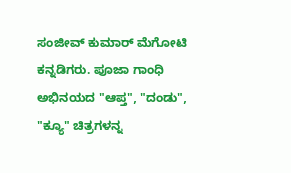ಸಂಜೀವ್ ಕುಮಾರ್ ಮೆಗೋಟಿ ಕನ್ನಡಿಗರು. ಪೂಜಾ ಗಾಂಧಿ ಅಭಿನಯದ "ಆಪ್ತ", "ದಂಡು", "ಕ್ಯೂ" ಚಿತ್ರಗಳನ್ನ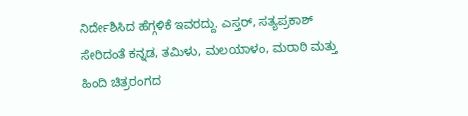ನಿರ್ದೇಶಿಸಿದ ಹೆಗ್ಗಳಿಕೆ ಇವರದ್ದು. ಎಸ್ತರ್, ಸತ್ಯಪ್ರಕಾಶ್ ಸೇರಿದಂತೆ ಕನ್ನಡ, ತಮಿಳು, ಮಲಯಾಳಂ, ಮರಾಠಿ ಮತ್ತು ಹಿಂದಿ ಚಿತ್ರರಂಗದ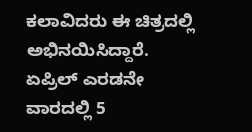ಕಲಾವಿದರು ಈ ಚಿತ್ರದಲ್ಲಿ ಅಭಿನಯಿಸಿದ್ದಾರೆ. ಏಪ್ರಿಲ್ ಎರಡನೇ ವಾರದಲ್ಲಿ 5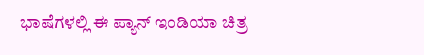ಭಾಷೆಗಳಲ್ಲಿ ಈ ಪ್ಯಾನ್ ಇಂಡಿಯಾ ಚಿತ್ರ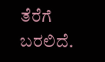ತೆರೆಗೆ ಬರಲಿದೆ.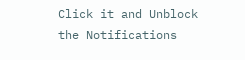Click it and Unblock the Notifications